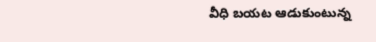వీధి బయట ఆడుకుంటున్న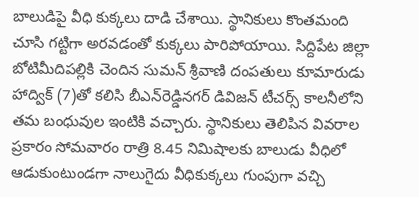బాలుడిపై వీధి కుక్కలు దాడి చేశాయి. స్థానికులు కొంతమంది చూసి గట్టిగా అరవడంతో కుక్కలు పారిపోయాయి. సిద్దిపేట జిల్లా బోటిమీదిపల్లికి చెందిన సుమన్ శ్రీవాణి దంపతులు కూమారుడు హాద్విక్ (7)తో కలిసి బీఎన్‌రెడ్డినగర్ డివిజన్ టీచర్స్ కాలనీలోని తమ బంధువుల ఇంటికి వచ్చారు. స్థానికులు తెలిపిన వివరాల ప్రకారం సోమవారం రాత్రి 8.45 నిమిషాలకు బాలుడు వీధిలో ఆడుకుంటుండగా నాలుగైదు వీధికుక్కలు గుంపుగా వచ్చి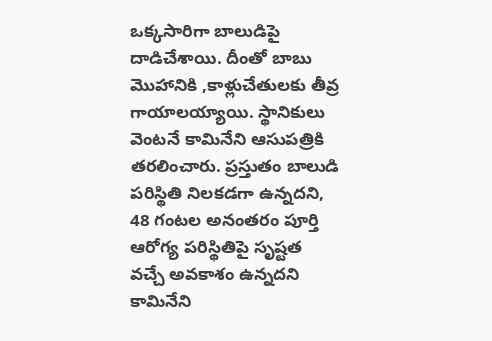ఒక్కసారిగా బాలుడిపై దాడిచేశాయి. దీంతో బాబు మొహానికి ,కాళ్లుచేతులకు తీవ్ర గాయాలయ్యాయి. స్థానికులు వెంటనే కామినేని ఆసుపత్రికి తరలించారు. ప్రస్తుతం బాలుడి పరిస్థితి నిలకడగా ఉన్నదని, 48 గంటల అనంతరం పూర్తి ఆరోగ్య పరిస్థితిపై సృష్టత వచ్చే అవకాశం ఉన్నదని కామినేని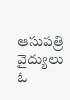ఆసుపత్రి వైద్యులు ఓ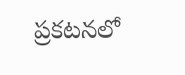ప్రకటనలో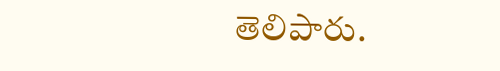తెలిపారు.